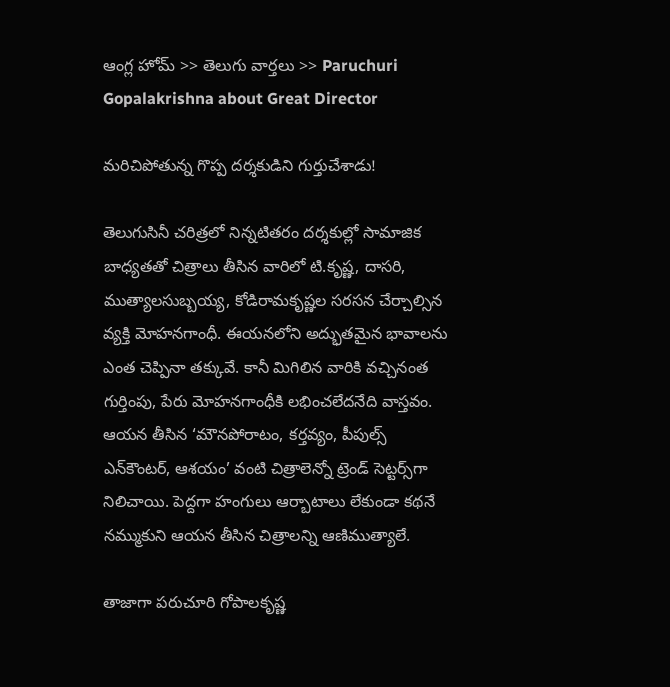ఆంగ్ల హోమ్ >> తెలుగు వార్తలు >> Paruchuri Gopalakrishna about Great Director

మరిచిపోతున్న గొప్ప దర్శకుడిని గుర్తుచేశాడు!

తెలుగుసినీ చరిత్రలో నిన్నటితరం దర్శకుల్లో సామాజిక బాధ్యతతో చిత్రాలు తీసిన వారిలో టి.కృష్ణ, దాసరి, ముత్యాలసుబ్బయ్య, కోడిరామకృష్ణల సరసన చేర్చాల్సిన వ్యక్తి మోహనగాంధీ. ఈయనలోని అద్భుతమైన భావాలను ఎంత చెప్పినా తక్కువే. కానీ మిగిలిన వారికి వచ్చినంత గుర్తింపు, పేరు మోహనగాంధీకి లభించలేదనేది వాస్తవం. ఆయన తీసిన ‘మౌనపోరాటం, కర్తవ్యం, పీపుల్స్‌ ఎన్‌కౌంటర్‌, ఆశయం’ వంటి చిత్రాలెన్నో ట్రెండ్‌ సెట్టర్స్‌గా నిలిచాయి. పెద్దగా హంగులు ఆర్బాటాలు లేకుండా కథనే నమ్ముకుని ఆయన తీసిన చిత్రాలన్ని ఆణిముత్యాలే.

తాజాగా పరుచూరి గోపాలకృష్ణ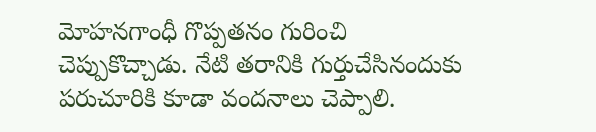మోహనగాంధీ గొప్పతనం గురించి చెప్పుకొచ్చాడు. నేటి తరానికి గుర్తుచేసినందుకు పరుచూరికి కూడా వందనాలు చెప్పాలి.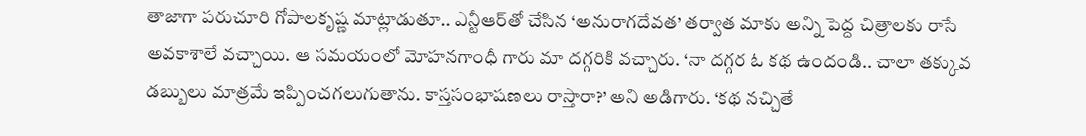తాజాగా పరుచూరి గోపాలకృష్ణ మాట్లాడుతూ.. ఎన్టీఆర్‌తో చేసిన ‘అనురాగదేవత’ తర్వాత మాకు అన్ని పెద్ద చిత్రాలకు రాసే అవకాశాలే వచ్చాయి. ఆ సమయంలో మోహనగాంధీ గారు మా దగ్గరికి వచ్చారు. ‘నా దగ్గర ఓ కథ ఉందండి.. చాలా తక్కువ డబ్బులు మాత్రమే ఇప్పించగలుగుతాను. కాస్తసంభాషణలు రాస్తారా?’ అని అడిగారు. ‘కథ నచ్చితే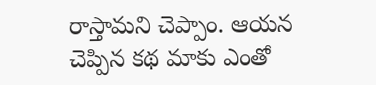రాస్తామని చెప్పాం. ఆయన చెప్పిన కథ మాకు ఎంతో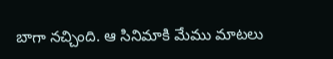బాగా నచ్చింది. ఆ సినిమాకి మేము మాటలు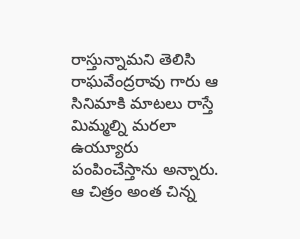రాస్తున్నామని తెలిసి రాఘవేంద్రరావు గారు ఆ సినిమాకి మాటలు రాస్తే మిమ్మల్ని మరలా ఉయ్యూరు పంపించేస్తాను అన్నారు. ఆ చిత్రం అంత చిన్న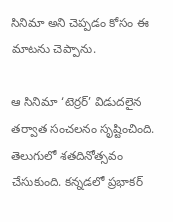సినిమా అని చెప్పడం కోసం ఈ మాటను చెప్పాను.

ఆ సినిమా ‘టెర్రర్‌’ విడుదలైన తర్వాత సంచలనం సృష్టించింది. తెలుగులో శతదినోత్సవం చేసుకుంది. కన్నడలో ప్రభాకర్‌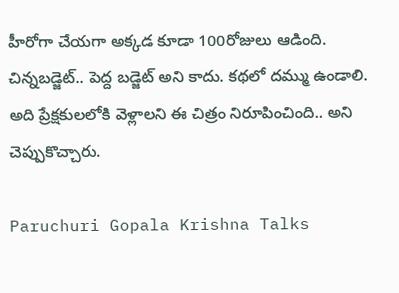హీరోగా చేయగా అక్కడ కూడా 100రోజులు ఆడింది. చిన్నబడ్జెట్‌.. పెద్ద బడ్జెట్‌ అని కాదు. కథలో దమ్ము ఉండాలి. అది ప్రేక్షకులలోకి వెళ్లాలని ఈ చిత్రం నిరూపించింది.. అని చెప్పుకొచ్చారు.

Paruchuri Gopala Krishna Talks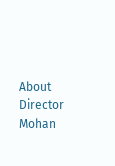About Director Mohan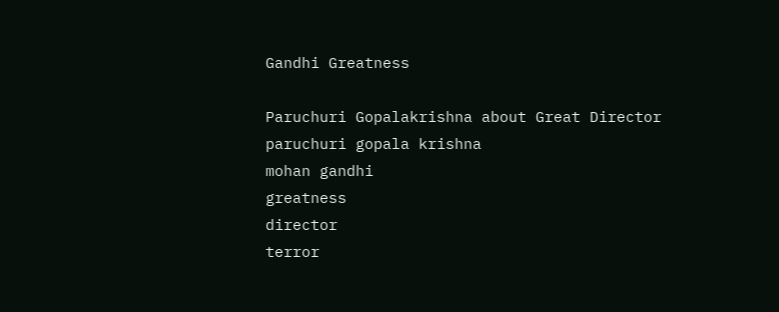Gandhi Greatness

Paruchuri Gopalakrishna about Great Director
paruchuri gopala krishna
mohan gandhi
greatness
director
terror